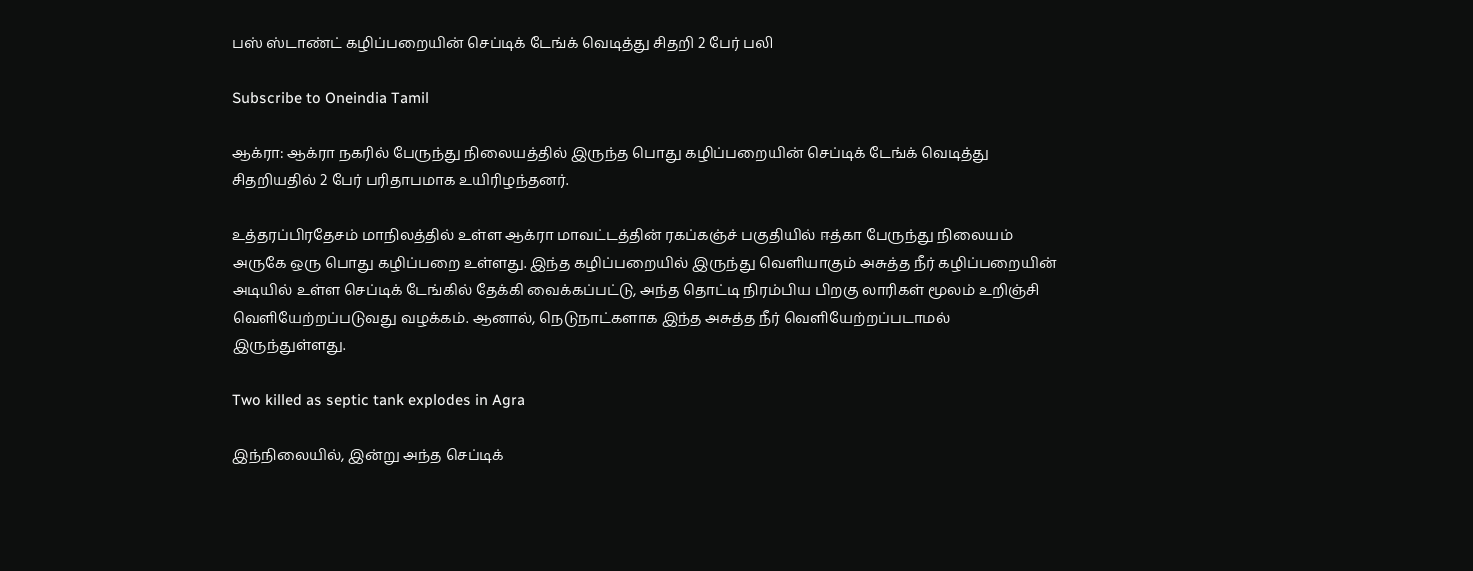பஸ் ஸ்டாண்ட் கழிப்பறையின் செப்டிக் டேங்க் வெடித்து சிதறி 2 பேர் பலி

Subscribe to Oneindia Tamil

ஆக்ரா: ஆக்ரா நகரில் பேருந்து நிலையத்தில் இருந்த பொது கழிப்பறையின் செப்டிக் டேங்க் வெடித்து சிதறியதில் 2 பேர் பரிதாபமாக உயிரிழந்தனர்.

உத்தரப்பிரதேசம் மாநிலத்தில் உள்ள ஆக்ரா மாவட்டத்தின் ரகப்கஞ்ச் பகுதியில் ஈத்கா பேருந்து நிலையம் அருகே ஒரு பொது கழிப்பறை உள்ளது. இந்த கழிப்பறையில் இருந்து வெளியாகும் அசுத்த நீர் கழிப்பறையின் அடியில் உள்ள செப்டிக் டேங்கில் தேக்கி வைக்கப்பட்டு, அந்த தொட்டி நிரம்பிய பிறகு லாரிகள் மூலம் உறிஞ்சி வெளியேற்றப்படுவது வழக்கம். ஆனால், நெடுநாட்களாக இந்த அசுத்த நீர் வெளியேற்றப்படாமல் இருந்துள்ளது.

Two killed as septic tank explodes in Agra

இந்நிலையில், இன்று அந்த செப்டிக்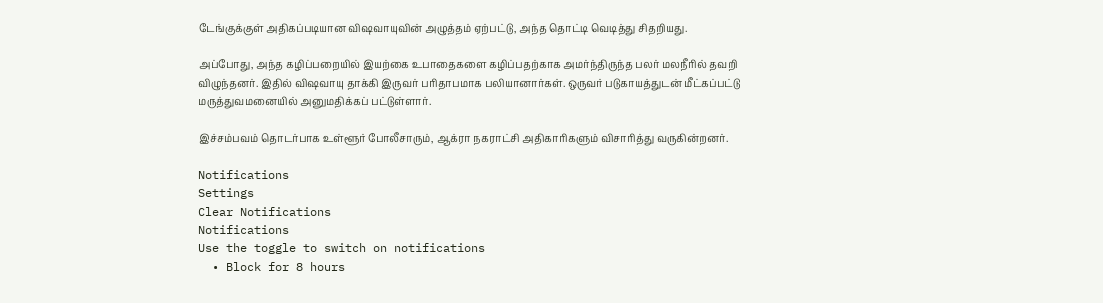டேங்குக்குள் அதிகப்படியான விஷவாயுவின் அழுத்தம் ஏற்பட்டு, அந்த தொட்டி வெடித்து சிதறியது.

அப்போது, அந்த கழிப்பறையில் இயற்கை உபாதைகளை கழிப்பதற்காக அமர்ந்திருந்த பலர் மலநீரில் தவறி விழுந்தனர். இதில் விஷவாயு தாக்கி இருவர் பரிதாபமாக பலியானார்கள். ஒருவர் படுகாயத்துடன் மீட்கப்பட்டு மருத்துவமனையில் அனுமதிக்கப் பட்டுள்ளார்.

இச்சம்பவம் தொடர்பாக உள்ளூர் போலீசாரும், ஆக்ரா நகராட்சி அதிகாரிகளும் விசாரித்து வருகின்றனர்.

Notifications
Settings
Clear Notifications
Notifications
Use the toggle to switch on notifications
  • Block for 8 hours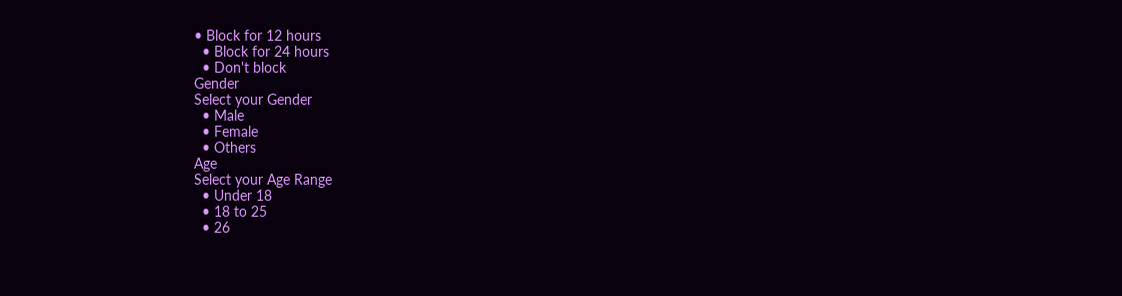• Block for 12 hours
  • Block for 24 hours
  • Don't block
Gender
Select your Gender
  • Male
  • Female
  • Others
Age
Select your Age Range
  • Under 18
  • 18 to 25
  • 26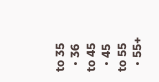to 35
  • 36 to 45
  • 45 to 55
  • 55+